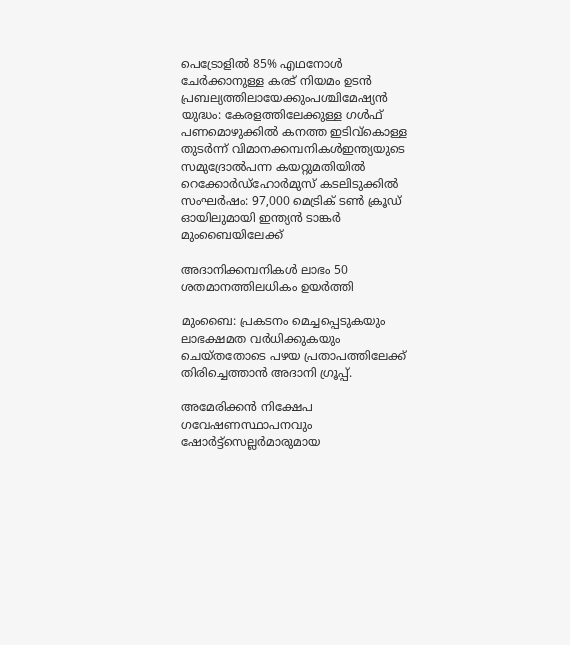പെട്രോളിൽ 85% എഥനോൾ ചേർക്കാനുള്ള കരട് നിയമം ഉടൻ പ്രബല്യത്തിലായേക്കുംപശ്ചിമേഷ്യൻ യുദ്ധം: കേരളത്തിലേക്കുള്ള ഗൾഫ് പണമൊഴുക്കിൽ കനത്ത ഇടിവ്കൊള്ള തുടർന്ന് വിമാനക്കമ്പനികൾഇന്ത്യയുടെ സമുദ്രോൽപന്ന കയറ്റുമതിയിൽ റെക്കോർഡ്ഹോർമുസ് കടലിടുക്കിൽ സംഘർഷം: 97,000 മെട്രിക് ടൺ ക്രൂഡ് ഓയിലുമായി ഇന്ത്യൻ ടാങ്കർ മുംബൈയിലേക്ക്

അദാനിക്കമ്പനികള്‍ ലാഭം 50 ശതമാനത്തിലധികം ഉയര്‍ത്തി

മുംബൈ: പ്രകടനം മെച്ചപ്പെടുകയും ലാഭക്ഷമത വര്‍ധിക്കുകയും ചെയ്തതോടെ പഴയ പ്രതാപത്തിലേക്ക് തിരിച്ചെത്താന്‍ അദാനി ഗ്രൂപ്പ്.

അമേരിക്കന്‍ നിക്ഷേപ ഗവേഷണസ്ഥാപനവും ഷോര്‍ട്ട്‌സെല്ലര്‍മാരുമായ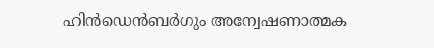ഹിന്‍ഡെന്‍ബര്‍ഗും അന്വേഷണാത്മക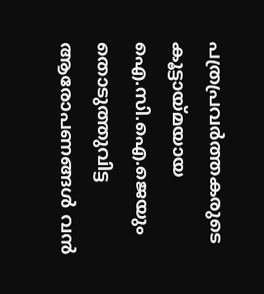പത്രപ്രവര്‍ത്തകരുടെ കൂട്ടായ്മയായ ഐ.സി.ഐ.ജെയും തൊടുത്തുവിട്ട ആരോപണങ്ങള്‍ വന്‍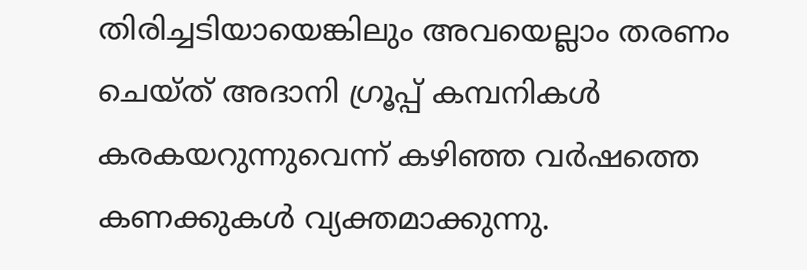തിരിച്ചടിയായെങ്കിലും അവയെല്ലാം തരണം ചെയ്ത് അദാനി ഗ്രൂപ്പ് കമ്പനികള്‍ കരകയറുന്നുവെന്ന് കഴിഞ്ഞ വർഷത്തെ കണക്കുകള്‍ വ്യക്തമാക്കുന്നു.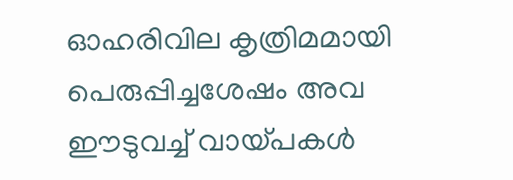ഓഹരിവില കൃത്രിമമായി പെരുപ്പിച്ചശേഷം അവ ഈടുവച്ച് വായ്പകള്‍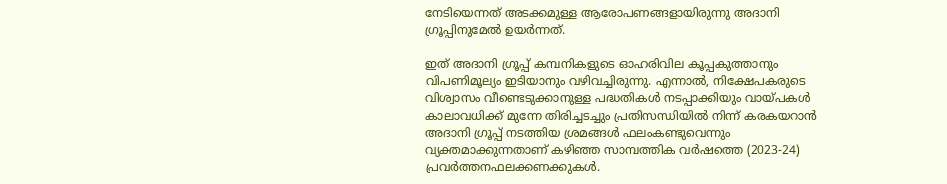നേടിയെന്നത് അടക്കമുള്ള ആരോപണങ്ങളായിരുന്നു അദാനി ഗ്രൂപ്പിനുമേല്‍ ഉയര്‍ന്നത്.

ഇത് അദാനി ഗ്രൂപ്പ് കമ്പനികളുടെ ഓഹരിവില കൂപ്പകുത്താനും വിപണിമൂല്യം ഇടിയാനും വഴിവച്ചിരുന്നു. എന്നാല്‍, നിക്ഷേപകരുടെ വിശ്വാസം വീണ്ടെടുക്കാനുള്ള പദ്ധതികള്‍ നടപ്പാക്കിയും വായ്പകള്‍ കാലാവധിക്ക് മുന്നേ തിരിച്ചടച്ചും പ്രതിസന്ധിയില്‍ നിന്ന് കരകയറാന്‍ അദാനി ഗ്രൂപ്പ് നടത്തിയ ശ്രമങ്ങള്‍ ഫലംകണ്ടുവെന്നും വ്യക്തമാക്കുന്നതാണ് കഴിഞ്ഞ സാമ്പത്തിക വര്‍ഷത്തെ (2023-24) പ്രവര്‍ത്തനഫലക്കണക്കുകള്‍.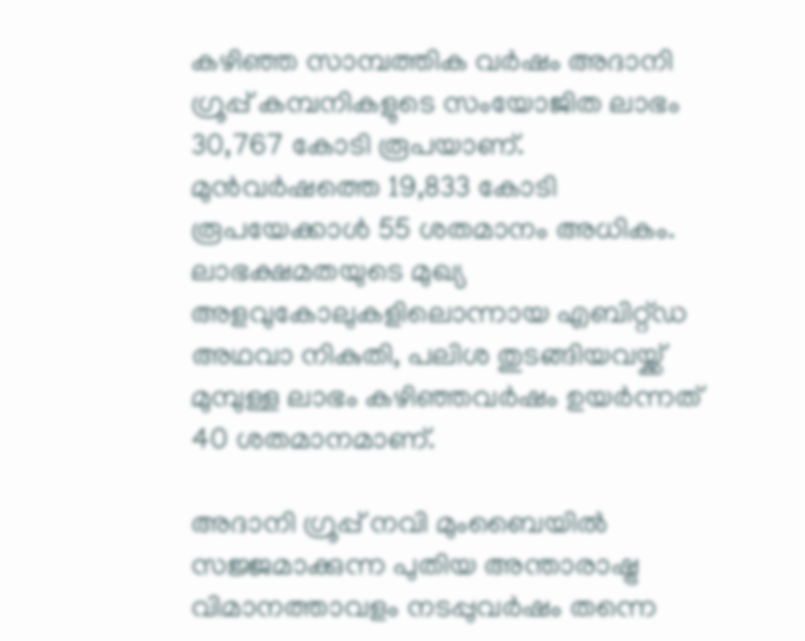കഴിഞ്ഞ സാമ്പത്തിക വര്‍ഷം അദാനി ഗ്രൂപ്പ് കമ്പനികളുടെ സംയോജിത ലാഭം 30,767 കോടി രൂപയാണ്. മുന്‍വര്‍ഷത്തെ 19,833 കോടി രൂപയേക്കാള്‍ 55 ശതമാനം അധികം. ലാഭക്ഷമതയുടെ മുഖ്യ അളവുകോലുകളിലൊന്നായ എബിറ്റ്ഡ അഥവാ നികുതി, പലിശ തുടങ്ങിയവയ്ക്ക് മുമ്പുള്ള ലാഭം കഴിഞ്ഞവര്‍ഷം ഉയര്‍ന്നത് 40 ശതമാനമാണ്.

അദാനി ഗ്രൂപ്പ് നവി മുംബൈയിൽ സജ്ജമാക്കുന്ന പുതിയ അന്താരാഷ്ട്ര വിമാനത്താവളം നടപ്പുവര്‍ഷം തന്നെ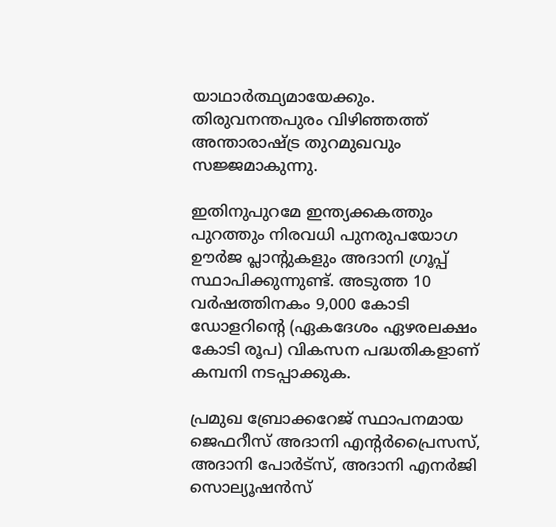യാഥാര്‍ത്ഥ്യമായേക്കും. തിരുവനന്തപുരം വിഴിഞ്ഞത്ത് അന്താരാഷ്ട്ര തുറമുഖവും സജ്ജമാകുന്നു.

ഇതിനുപുറമേ ഇന്ത്യക്കകത്തും പുറത്തും നിരവധി പുനരുപയോഗ ഊര്‍ജ പ്ലാന്റുകളും അദാനി ഗ്രൂപ്പ് സ്ഥാപിക്കുന്നുണ്ട്. അടുത്ത 10 വര്‍ഷത്തിനകം 9,000 കോടി ഡോളറിന്റെ (ഏകദേശം ഏഴരലക്ഷം കോടി രൂപ) വികസന പദ്ധതികളാണ് കമ്പനി നടപ്പാക്കുക.

പ്രമുഖ ബ്രോക്കറേജ് സ്ഥാപനമായ ജെഫറീസ് അദാനി എന്റര്‍പ്രൈസസ്, അദാനി പോര്‍ട്‌സ്, അദാനി എനര്‍ജി സൊല്യൂഷന്‍സ്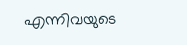എന്നിവയുടെ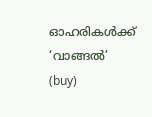ഓഹരികള്‍ക്ക് ‘വാങ്ങല്‍’ (buy)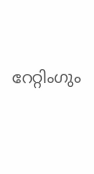റേറ്റിംഗും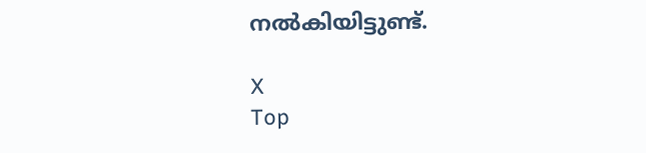നല്‍കിയിട്ടുണ്ട്.

X
Top